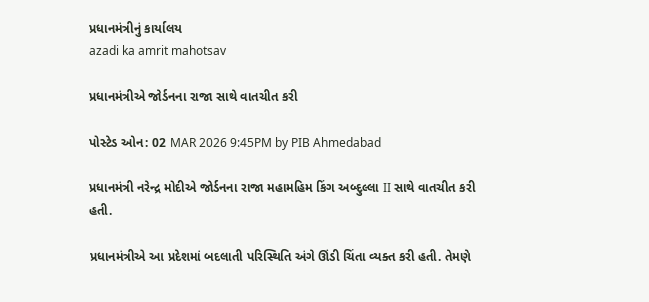પ્રધાનમંત્રીનું કાર્યાલય
azadi ka amrit mahotsav

પ્રધાનમંત્રીએ જોર્ડનના રાજા સાથે વાતચીત કરી

પોસ્ટેડ ઓન: 02 MAR 2026 9:45PM by PIB Ahmedabad

પ્રધાનમંત્રી નરેન્દ્ર મોદીએ જોર્ડનના રાજા મહામહિમ કિંગ અબ્દુલ્લા II સાથે વાતચીત કરી હતી.

પ્રધાનમંત્રીએ આ પ્રદેશમાં બદલાતી પરિસ્થિતિ અંગે ઊંડી ચિંતા વ્યક્ત કરી હતી. તેમણે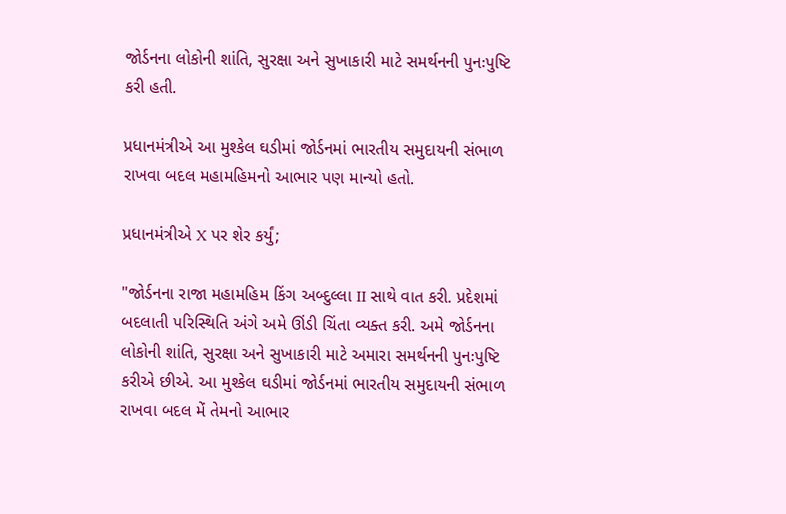જોર્ડનના લોકોની શાંતિ, સુરક્ષા અને સુખાકારી માટે સમર્થનની પુનઃપુષ્ટિ કરી હતી.

પ્રધાનમંત્રીએ આ મુશ્કેલ ઘડીમાં જોર્ડનમાં ભારતીય સમુદાયની સંભાળ રાખવા બદલ મહામહિમનો આભાર પણ માન્યો હતો.

પ્રધાનમંત્રીએ X પર શેર કર્યું;

"જોર્ડનના રાજા મહામહિમ કિંગ અબ્દુલ્લા II સાથે વાત કરી. પ્રદેશમાં બદલાતી પરિસ્થિતિ અંગે અમે ઊંડી ચિંતા વ્યક્ત કરી. અમે જોર્ડનના લોકોની શાંતિ, સુરક્ષા અને સુખાકારી માટે અમારા સમર્થનની પુનઃપુષ્ટિ કરીએ છીએ. આ મુશ્કેલ ઘડીમાં જોર્ડનમાં ભારતીય સમુદાયની સંભાળ રાખવા બદલ મેં તેમનો આભાર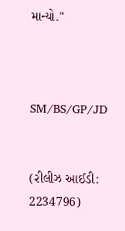માન્યો."



SM/BS/GP/JD


(રીલીઝ આઈડી: 2234796)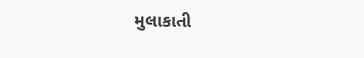મુલાકાતી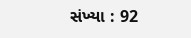સંખ્યા : 92